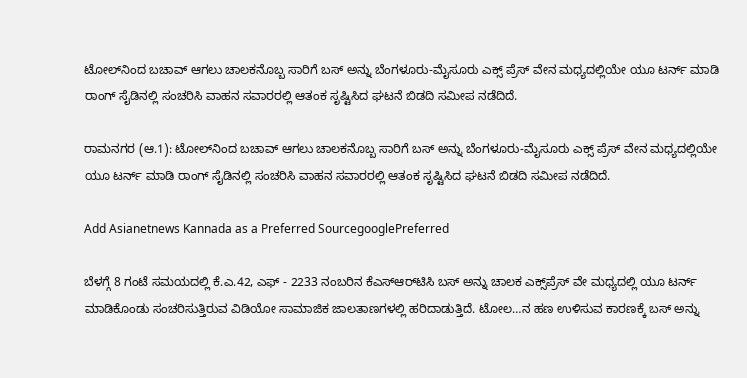ಟೋಲ್‌ನಿಂದ ಬಚಾವ್‌ ಆಗಲು ಚಾಲಕನೊಬ್ಬ ಸಾರಿಗೆ ಬಸ್‌ ಅನ್ನು ಬೆಂಗಳೂರು-ಮೈಸೂರು ಎಕ್ಸ್‌ ಪ್ರೆಸ್‌ ವೇನ ಮಧ್ಯದಲ್ಲಿಯೇ ಯೂ ಟರ್ನ್‌ ಮಾಡಿ ರಾಂಗ್‌ ಸೈಡಿನಲ್ಲಿ ಸಂಚರಿಸಿ ವಾಹನ ಸವಾರರಲ್ಲಿ ಆತಂಕ ಸೃಷ್ಟಿಸಿದ ಘಟನೆ ಬಿಡದಿ ಸಮೀಪ ನಡೆದಿದೆ.

ರಾಮನಗರ (ಆ.1): ಟೋಲ್‌ನಿಂದ ಬಚಾವ್‌ ಆಗಲು ಚಾಲಕನೊಬ್ಬ ಸಾರಿಗೆ ಬಸ್‌ ಅನ್ನು ಬೆಂಗಳೂರು-ಮೈಸೂರು ಎಕ್ಸ್‌ ಪ್ರೆಸ್‌ ವೇನ ಮಧ್ಯದಲ್ಲಿಯೇ ಯೂ ಟರ್ನ್‌ ಮಾಡಿ ರಾಂಗ್‌ ಸೈಡಿನಲ್ಲಿ ಸಂಚರಿಸಿ ವಾಹನ ಸವಾರರಲ್ಲಿ ಆತಂಕ ಸೃಷ್ಟಿಸಿದ ಘಟನೆ ಬಿಡದಿ ಸಮೀಪ ನಡೆದಿದೆ.

Add Asianetnews Kannada as a Preferred SourcegooglePreferred

ಬೆಳಗ್ಗೆ 8 ಗಂಟೆ ಸಮಯದಲ್ಲಿ ಕೆ.ಎ.42, ಎಫ್‌ - 2233 ನಂಬರಿನ ಕೆಎಸ್‌ಆರ್‌ಟಿಸಿ ಬಸ್‌ ಅನ್ನು ಚಾಲಕ ಎಕ್ಸ್‌ಪ್ರೆಸ್‌ ವೇ ಮಧ್ಯದಲ್ಲಿ ಯೂ ಟರ್ನ್‌ ಮಾಡಿಕೊಂಡು ಸಂಚರಿಸುತ್ತಿರುವ ವಿಡಿಯೋ ಸಾಮಾಜಿಕ ಜಾಲತಾಣಗಳಲ್ಲಿ ಹರಿದಾಡುತ್ತಿದೆ. ಟೋಲ…ನ ಹಣ ಉಳಿಸುವ ಕಾರಣಕ್ಕೆ ಬಸ್‌ ಅನ್ನು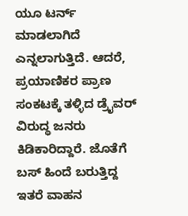ಯೂ ಟರ್ನ್‌ ಮಾಡಲಾಗಿದೆ ಎನ್ನಲಾಗುತ್ತಿದೆ. ಆದರೆ, ಪ್ರಯಾಣಿಕರ ಪ್ರಾಣ ಸಂಕಟಕ್ಕೆ ತಳ್ಳಿದ ಡ್ರೈವರ್‌ ವಿರುದ್ಧ ಜನರು ಕಿಡಿಕಾರಿದ್ದಾರೆ. ಜೊತೆಗೆ ಬಸ್‌ ಹಿಂದೆ ಬರುತ್ತಿದ್ದ ಇತರೆ ವಾಹನ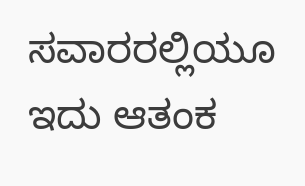ಸವಾರರಲ್ಲಿಯೂ ಇದು ಆತಂಕ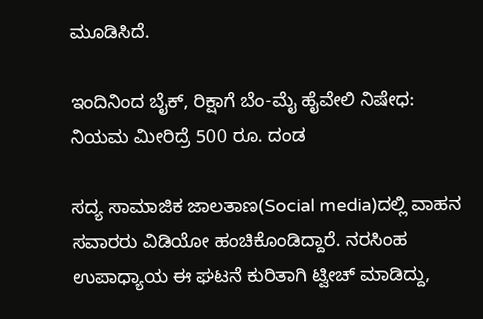ಮೂಡಿಸಿದೆ.

ಇಂದಿನಿಂದ ಬೈಕ್‌, ರಿಕ್ಷಾಗೆ ಬೆಂ-ಮೈ ಹೈವೇಲಿ ನಿಷೇಧ: ನಿಯಮ ಮೀರಿದ್ರೆ 500 ರೂ. ದಂಡ

ಸದ್ಯ ಸಾಮಾಜಿಕ ಜಾಲತಾಣ(Social media)ದಲ್ಲಿ ವಾಹನ ಸವಾರರು ವಿಡಿಯೋ ಹಂಚಿಕೊಂಡಿದ್ದಾರೆ. ನರಸಿಂಹ ಉಪಾಧ್ಯಾಯ ಈ ಘಟನೆ ಕುರಿತಾಗಿ ಟ್ವೀಚ್‌ ಮಾಡಿದ್ದು,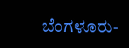ಬೆಂಗಳೂರು-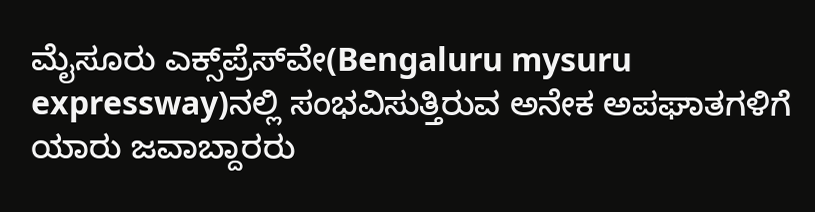ಮೈಸೂರು ಎಕ್ಸ್‌ಪ್ರೆಸ್‌ವೇ(Bengaluru mysuru expressway)ನಲ್ಲಿ ಸಂಭವಿಸುತ್ತಿರುವ ಅನೇಕ ಅಪಘಾತಗಳಿಗೆ ಯಾರು ಜವಾಬ್ದಾರರು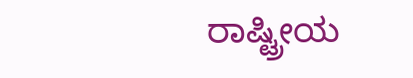ರಾಷ್ಟ್ರೀಯ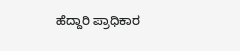ಹೆದ್ದಾರಿ ಪ್ರಾಧಿಕಾರ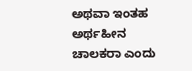ಅಥವಾ ಇಂತಹ ಅರ್ಥಹೀನ ಚಾಲಕರಾ ಎಂದು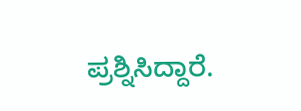ಪ್ರಶ್ನಿಸಿದ್ದಾರೆ.